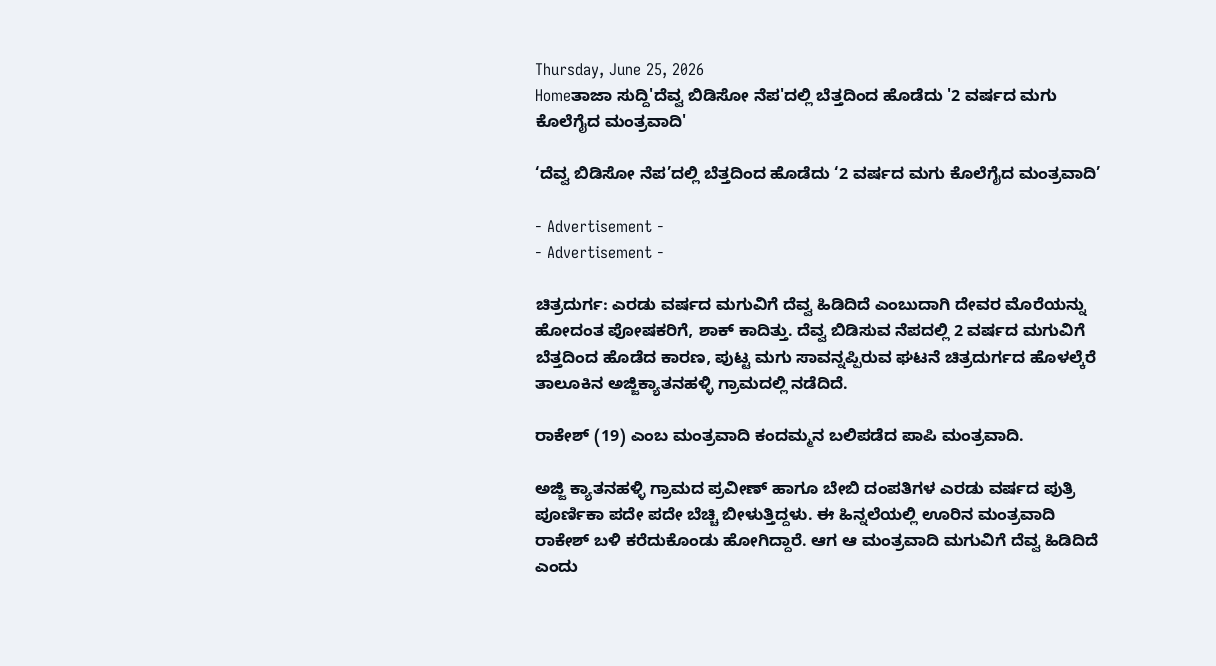Thursday, June 25, 2026
Homeತಾಜಾ ಸುದ್ದಿ'ದೆವ್ವ ಬಿಡಿಸೋ ನೆಪ'ದಲ್ಲಿ ಬೆತ್ತದಿಂದ ಹೊಡೆದು '2 ವರ್ಷದ ಮಗು ಕೊಲೆಗೈದ ಮಂತ್ರವಾದಿ'

‘ದೆವ್ವ ಬಿಡಿಸೋ ನೆಪ’ದಲ್ಲಿ ಬೆತ್ತದಿಂದ ಹೊಡೆದು ‘2 ವರ್ಷದ ಮಗು ಕೊಲೆಗೈದ ಮಂತ್ರವಾದಿ’

- Advertisement -
- Advertisement -

ಚಿತ್ರದುರ್ಗ: ಎರಡು ವರ್ಷದ ಮಗುವಿಗೆ ದೆವ್ವ ಹಿಡಿದಿದೆ ಎಂಬುದಾಗಿ ದೇವರ ಮೊರೆಯನ್ನು ಹೋದಂತ ಪೋಷಕರಿಗೆ, ಶಾಕ್ ಕಾದಿತ್ತು. ದೆವ್ವ ಬಿಡಿಸುವ ನೆಪದಲ್ಲಿ 2 ವರ್ಷದ ಮಗುವಿಗೆ ಬೆತ್ತದಿಂದ ಹೊಡೆದ ಕಾರಣ, ಪುಟ್ಟ ಮಗು ಸಾವನ್ನಪ್ಪಿರುವ ಘಟನೆ ಚಿತ್ರದುರ್ಗದ ಹೊಳಲ್ಕೆರೆ ತಾಲೂಕಿನ ಅಜ್ಜಿಕ್ಯಾತನಹಳ್ಳಿ ಗ್ರಾಮದಲ್ಲಿ ನಡೆದಿದೆ.

ರಾಕೇಶ್ (19) ಎಂಬ ಮಂತ್ರವಾದಿ ಕಂದಮ್ಮನ ಬಲಿಪಡೆದ ಪಾಪಿ‌ ಮಂತ್ರವಾದಿ.

ಅಜ್ಜಿ ಕ್ಯಾತನಹಳ್ಳಿ ಗ್ರಾಮದ ಪ್ರವೀಣ್ ಹಾಗೂ ಬೇಬಿ ದಂಪತಿಗಳ ಎರಡು ವರ್ಷದ ಪುತ್ರಿ ಪೂರ್ಣಿಕಾ ಪದೇ ಪದೇ ಬೆಚ್ಚಿ ಬೀಳುತ್ತಿದ್ದಳು. ಈ ಹಿನ್ನಲೆಯಲ್ಲಿ ಊರಿನ ಮಂತ್ರವಾದಿ ರಾಕೇಶ್ ಬಳಿ ಕರೆದುಕೊಂಡು ಹೋಗಿದ್ದಾರೆ. ಆಗ ಆ ಮಂತ್ರವಾದಿ ಮಗುವಿಗೆ ದೆವ್ವ ಹಿಡಿದಿದೆ ಎಂದು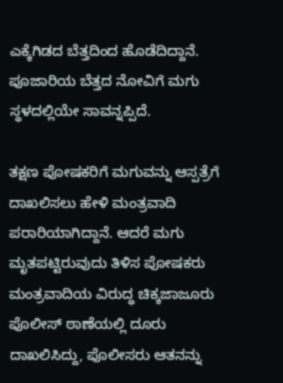ಎಕ್ಕೆಗಿಡದ ಬೆತ್ತದಿಂದ ಹೊಡೆದಿದ್ದಾನೆ. ಪೂಜಾರಿಯ ಬೆತ್ತದ ನೋವಿಗೆ ಮಗು ಸ್ಥಳದಲ್ಲಿಯೇ ಸಾವನ್ನಪ್ಪಿದೆ.

ತಕ್ಷಣ ಪೋಷಕರಿಗೆ ಮಗುವನ್ನು ಆಸ್ಪತ್ರೆಗೆ ದಾಖಲಿಸಲು ಹೇಳಿ ಮಂತ್ರವಾದಿ ಪರಾರಿಯಾಗಿದ್ದಾನೆ. ಆದರೆ ಮಗು ಮೃತಪಟ್ಟಿರುವುದು ತಿಳಿಸ ಪೋಷಕರು ಮಂತ್ರವಾದಿಯ ವಿರುದ್ಧ ಚಿಕ್ಕಜಾಜೂರು ಪೊಲೀಸ್ ಠಾಣೆಯಲ್ಲಿ ದೂರು ದಾಖಲಿಸಿದ್ದು, ಪೊಲೀಸರು ಆತನನ್ನು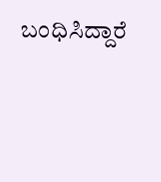ಬಂಧಿಸಿದ್ದಾರೆ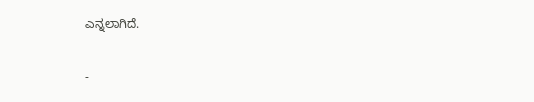ಎನ್ನಲಾಗಿದೆ.

-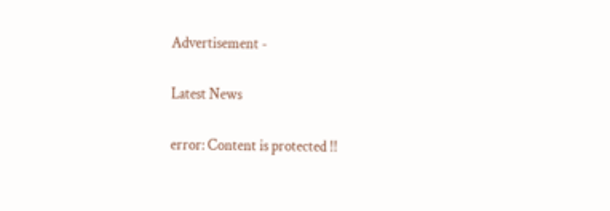Advertisement -

Latest News

error: Content is protected !!